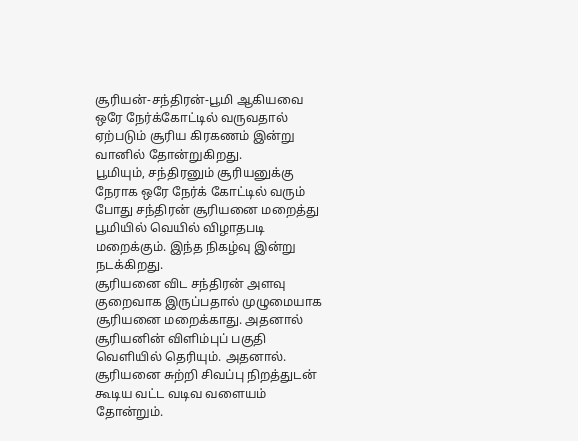சூரியன்-சந்திரன்-பூமி ஆகியவை ஒரே நேர்க்கோட்டில் வருவதால் ஏற்படும் சூரிய கிரகணம் இன்று வானில் தோன்றுகிறது.
பூமியும், சந்திரனும் சூரியனுக்கு நேராக ஒரே நேர்க் கோட்டில் வரும் போது சந்திரன் சூரியனை மறைத்து பூமியில் வெயில் விழாதபடி மறைக்கும். இந்த நிகழ்வு இன்று நடக்கிறது.
சூரியனை விட சந்திரன் அளவு குறைவாக இருப்பதால் முழுமையாக சூரியனை மறைக்காது. அதனால் சூரியனின் விளிம்புப் பகுதி வெளியில் தெரியும். அதனால். சூரியனை சுற்றி சிவப்பு நிறத்துடன் கூடிய வட்ட வடிவ வளையம் தோன்றும்.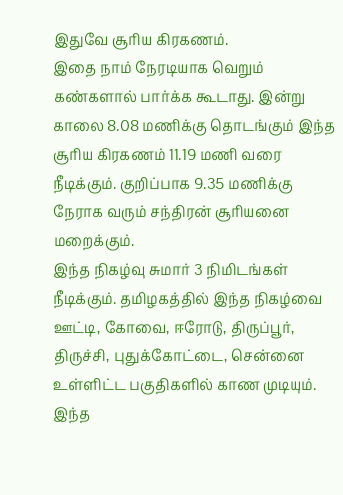இதுவே சூரிய கிரகணம்.
இதை நாம் நேரடியாக வெறும் கண்களால் பார்க்க கூடாது. இன்று காலை 8.08 மணிக்கு தொடங்கும் இந்த சூரிய கிரகணம் 11.19 மணி வரை நீடிக்கும். குறிப்பாக 9.35 மணிக்கு நேராக வரும் சந்திரன் சூரியனை மறைக்கும்.
இந்த நிகழ்வு சுமார் 3 நிமிடங்கள் நீடிக்கும். தமிழகத்தில் இந்த நிகழ்வை ஊட்டி, கோவை, ஈரோடு, திருப்பூர், திருச்சி, புதுக்கோட்டை, சென்னை உள்ளிட்ட பகுதிகளில் காண முடியும்.
இந்த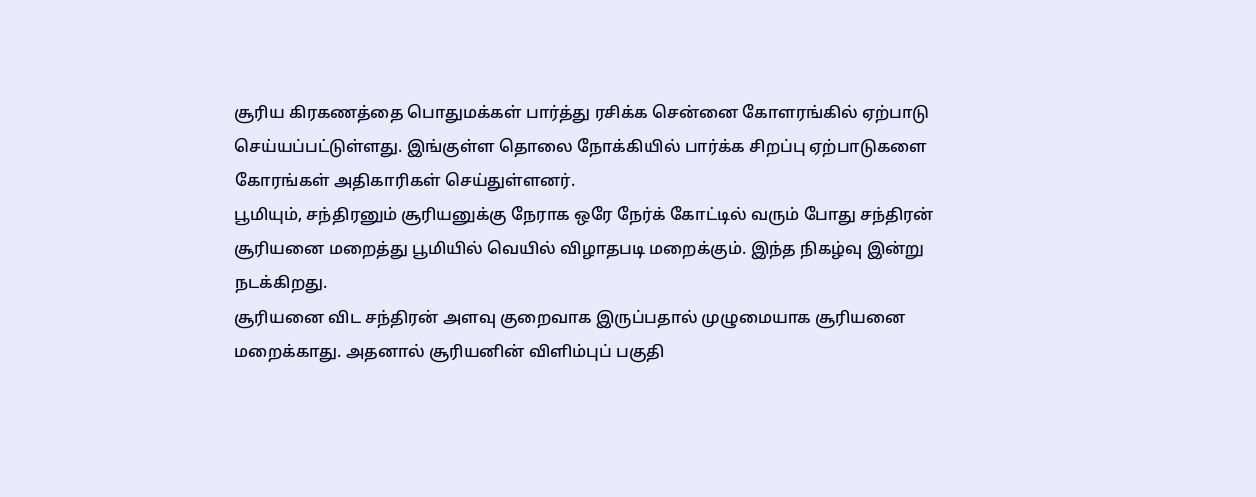சூரிய கிரகணத்தை பொதுமக்கள் பார்த்து ரசிக்க சென்னை கோளரங்கில் ஏற்பாடு செய்யப்பட்டுள்ளது. இங்குள்ள தொலை நோக்கியில் பார்க்க சிறப்பு ஏற்பாடுகளை கோரங்கள் அதிகாரிகள் செய்துள்ளனர்.
பூமியும், சந்திரனும் சூரியனுக்கு நேராக ஒரே நேர்க் கோட்டில் வரும் போது சந்திரன் சூரியனை மறைத்து பூமியில் வெயில் விழாதபடி மறைக்கும். இந்த நிகழ்வு இன்று நடக்கிறது.
சூரியனை விட சந்திரன் அளவு குறைவாக இருப்பதால் முழுமையாக சூரியனை மறைக்காது. அதனால் சூரியனின் விளிம்புப் பகுதி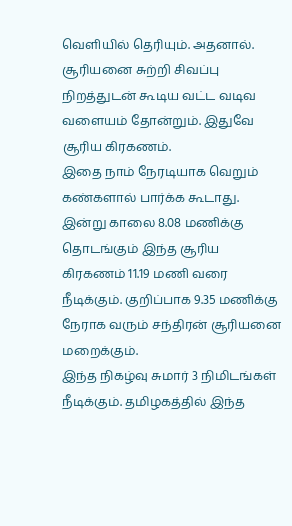வெளியில் தெரியும். அதனால். சூரியனை சுற்றி சிவப்பு நிறத்துடன் கூடிய வட்ட வடிவ வளையம் தோன்றும். இதுவே சூரிய கிரகணம்.
இதை நாம் நேரடியாக வெறும் கண்களால் பார்க்க கூடாது. இன்று காலை 8.08 மணிக்கு தொடங்கும் இந்த சூரிய கிரகணம் 11.19 மணி வரை நீடிக்கும். குறிப்பாக 9.35 மணிக்கு நேராக வரும் சந்திரன் சூரியனை மறைக்கும்.
இந்த நிகழ்வு சுமார் 3 நிமிடங்கள் நீடிக்கும். தமிழகத்தில் இந்த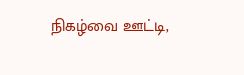நிகழ்வை ஊட்டி,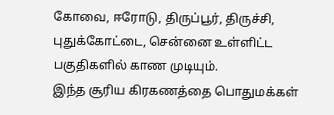கோவை, ஈரோடு, திருப்பூர், திருச்சி, புதுக்கோட்டை, சென்னை உள்ளிட்ட பகுதிகளில் காண முடியும்.
இந்த சூரிய கிரகணத்தை பொதுமக்கள்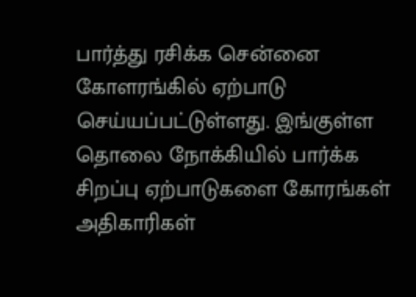பார்த்து ரசிக்க சென்னை கோளரங்கில் ஏற்பாடு செய்யப்பட்டுள்ளது. இங்குள்ள தொலை நோக்கியில் பார்க்க சிறப்பு ஏற்பாடுகளை கோரங்கள் அதிகாரிகள்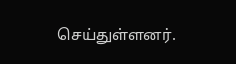செய்துள்ளனர்.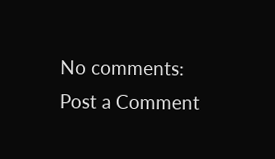No comments:
Post a Comment